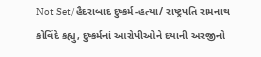Not Set/હૈદરાબાદ દુષ્કર્મ-હત્યા/ રાષ્ટ્રપતિ રામનાથ કોવિંદે કહ્યુ, દુષ્કર્મનાં આરોપીઓને દયાની અરજીનો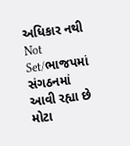અધિકાર નથી
Not Set/ભાજપમાં સંગઠનમાં આવી રહ્યા છે મોટા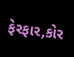ફેરફાર,કોર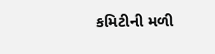કમિટીની મળી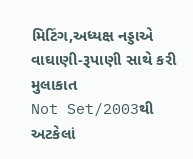મિટિંગ,અધ્યક્ષ નડ્ડાએ વાઘાણી-રૂપાણી સાથે કરી મુલાકાત
Not Set/2003થી અટકેલાં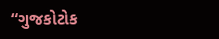“ગુજકોટોક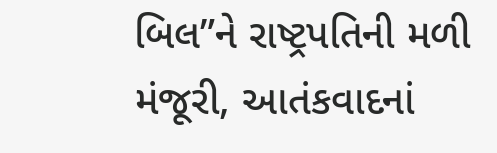બિલ”ને રાષ્ટ્રપતિની મળી મંજૂરી, આતંકવાદનાં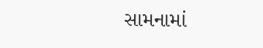સામનામાં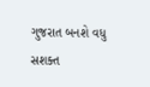ગુજરાત બનશે વધુ સશક્ત